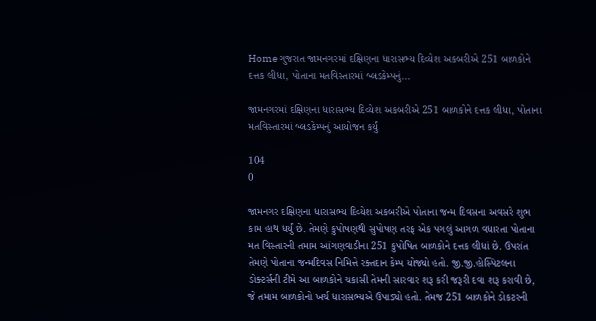Home ગુજરાત જામનગરમાં દક્ષિણના ધારાસભ્ય દિવ્યેશ અકબરીએ 251 બાળકોને દત્તક લીધા, પોતાના મતવિસ્તારમાં બ્લડકેમ્પનું...

જામનગરમાં દક્ષિણના ધારાસભ્ય દિવ્યેશ અકબરીએ 251 બાળકોને દત્તક લીધા, પોતાના મતવિસ્તારમાં બ્લડકેમ્પનું આયોજન કર્યું

104
0

જામનગર દક્ષિણના ધારાસભ્ય દિવ્યેશ અકબરીએ પોતાના જન્મ દિવસના અવસરે શુભ કામ હાથ ધર્યું છે. તેમણે કુપોષણથી સુપોષણ તરફ એક પગલું આગળ વધારતા પોતાના મત વિસ્તારની તમામ આંગણવાડીના 251 કુપોષિત બાળકોને દત્તક લીધાં છે. ઉપરાંત તેમણે પોતાના જન્મદિવસ નિમિત્તે રક્તદાન કેમ્પ યોજ્યો હતો. જી.જી.હોસ્પિટલના ડોક્ટર્સની ટીમે આ બાળકોને ચકાસી તેમની સારવાર શરૂ કરી જરૂરી દવા શરૂ કરાવી છે, જે તમામ બાળકોનો ખર્ચ ધારાસભ્યએ ઉપાડ્યો હતો. તેમજ 251 બાળકોને ડોકટરની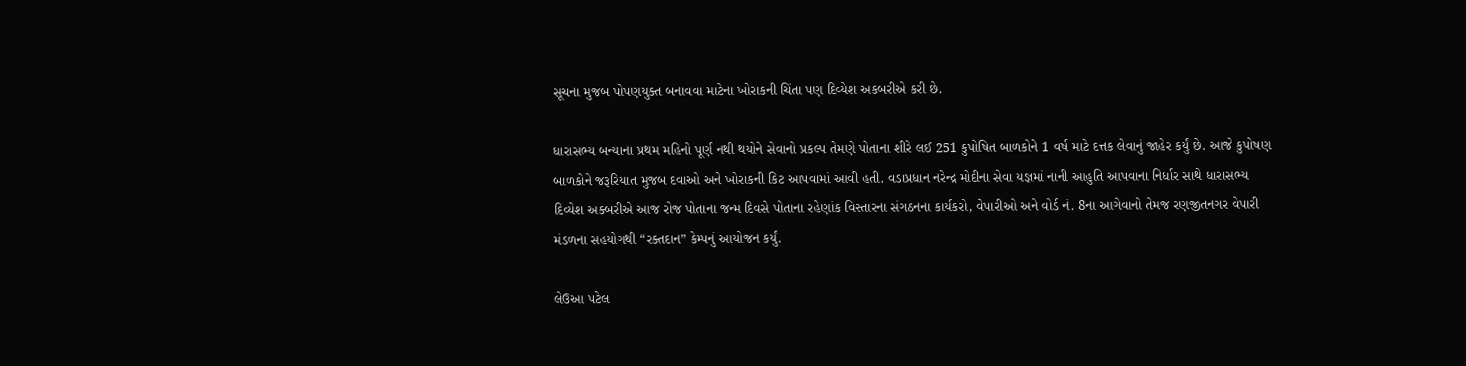સૂચના મુજબ પોપણયુક્ત બનાવવા માટેના ખોરાકની ચિંતા પણ દિવ્યેશ અકબરીએ કરી છે.

ધારાસભ્ય બન્યાના પ્રથમ મહિનો પૂર્ણ નથી થયોને સેવાનો પ્રકલ્પ તેમણે પોતાના શીરે લઈ 251 કુપોષિત બાળકોને 1 વર્ષ માટે દત્તક લેવાનું જાહેર કર્યું છે. આજે કુપોષણ બાળકોને જરૂરિયાત મુજબ દવાઓ અને ખોરાકની કિટ આપવામાં આવી હતી. વડાપ્રધાન નરેન્દ્ર મોદીના સેવા યજ્ઞમાં નાની આહુતિ આપવાના નિર્ધાર સાથે ધારાસભ્ય દિવ્યેશ અક્બરીએ આજ રોજ પોતાના જન્મ દિવસે પોતાના રહેણાંક વિસ્તારના સંગઠનના કાર્યકરો, વેપારીઓ અને વોર્ડ નં. 8ના આગેવાનો તેમજ રણજીતનગર વેપારી મંડળના સહયોગથી “રક્તદાન” કેમ્પનું આયોજન કર્યું.

લેઉઆ પટેલ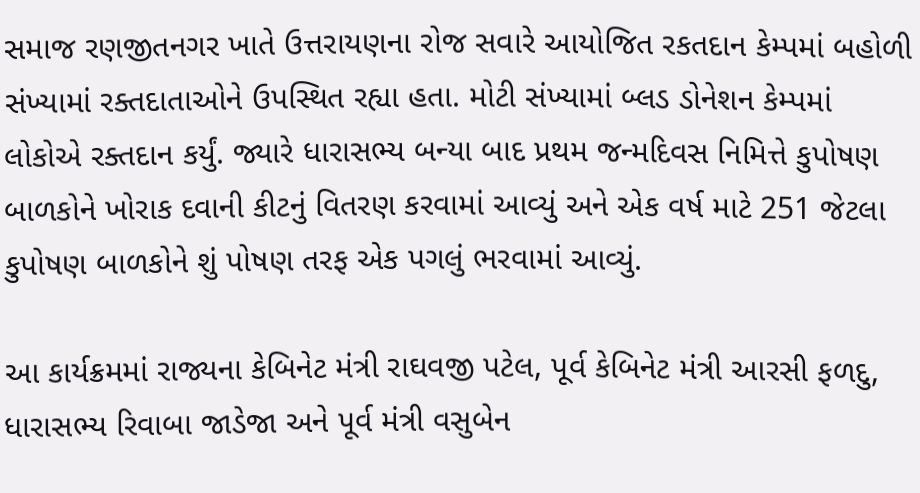સમાજ રણજીતનગર ખાતે ઉત્તરાયણના રોજ સવારે આયોજિત રકતદાન કેમ્પમાં બહોળી સંખ્યામાં રક્તદાતાઓને ઉપસ્થિત રહ્યા હતા. મોટી સંખ્યામાં બ્લડ ડોનેશન કેમ્પમાં લોકોએ રક્તદાન કર્યું. જ્યારે ધારાસભ્ય બન્યા બાદ પ્રથમ જન્મદિવસ નિમિત્તે કુપોષણ બાળકોને ખોરાક દવાની કીટનું વિતરણ કરવામાં આવ્યું અને એક વર્ષ માટે 251 જેટલા કુપોષણ બાળકોને શું પોષણ તરફ એક પગલું ભરવામાં આવ્યું.

આ કાર્યક્રમમાં રાજ્યના કેબિનેટ મંત્રી રાઘવજી પટેલ, પૂર્વ કેબિનેટ મંત્રી આરસી ફળદુ, ધારાસભ્ય રિવાબા જાડેજા અને પૂર્વ મંત્રી વસુબેન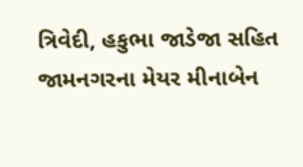ત્રિવેદી, હકુભા જાડેજા સહિત જામનગરના મેયર મીનાબેન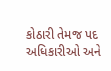કોઠારી તેમજ પદ અધિકારીઓ અને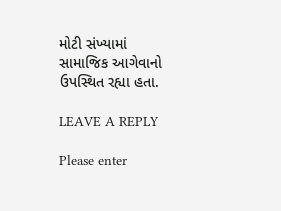મોટી સંખ્યામાં સામાજિક આગેવાનો ઉપસ્થિત રહ્યા હતા.

LEAVE A REPLY

Please enter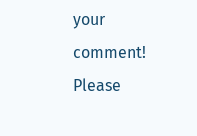your comment!
Please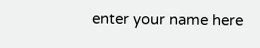enter your name here